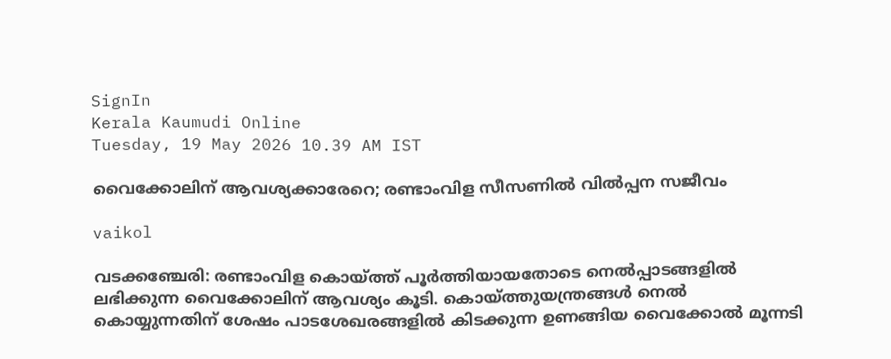SignIn
Kerala Kaumudi Online
Tuesday, 19 May 2026 10.39 AM IST

വൈക്കോലിന് ആവശ്യക്കാരേറെ; രണ്ടാംവിള സീസണിൽ വിൽപ്പന സജീവം

vaikol

വടക്കഞ്ചേരി: രണ്ടാംവിള കൊയ്ത്ത് പൂർത്തിയായതോടെ നെൽപ്പാടങ്ങളിൽ ലഭിക്കുന്ന വൈക്കോലിന് ആവശ്യം കൂടി. കൊയ്ത്തുയന്ത്രങ്ങൾ നെൽ കൊയ്യുന്നതിന് ശേഷം പാടശേഖരങ്ങളിൽ കിടക്കുന്ന ഉണങ്ങിയ വൈക്കോൽ മൂന്നടി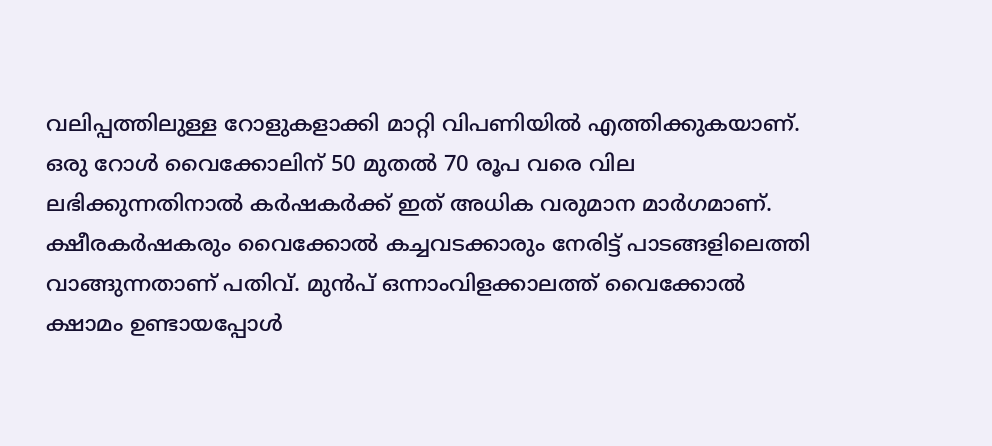വലിപ്പത്തിലുള്ള റോളുകളാക്കി മാറ്റി വിപണിയിൽ എത്തിക്കുകയാണ്.
ഒരു റോൾ വൈക്കോലിന് 50 മുതൽ 70 രൂപ വരെ വില ലഭിക്കുന്നതിനാൽ കർഷകർക്ക് ഇത് അധിക വരുമാന മാർഗമാണ്. ക്ഷീരകർഷകരും വൈക്കോൽ കച്ചവടക്കാരും നേരിട്ട് പാടങ്ങളിലെത്തി വാങ്ങുന്നതാണ് പതിവ്. മുൻപ് ഒന്നാംവിളക്കാലത്ത് വൈക്കോൽ ക്ഷാമം ഉണ്ടായപ്പോൾ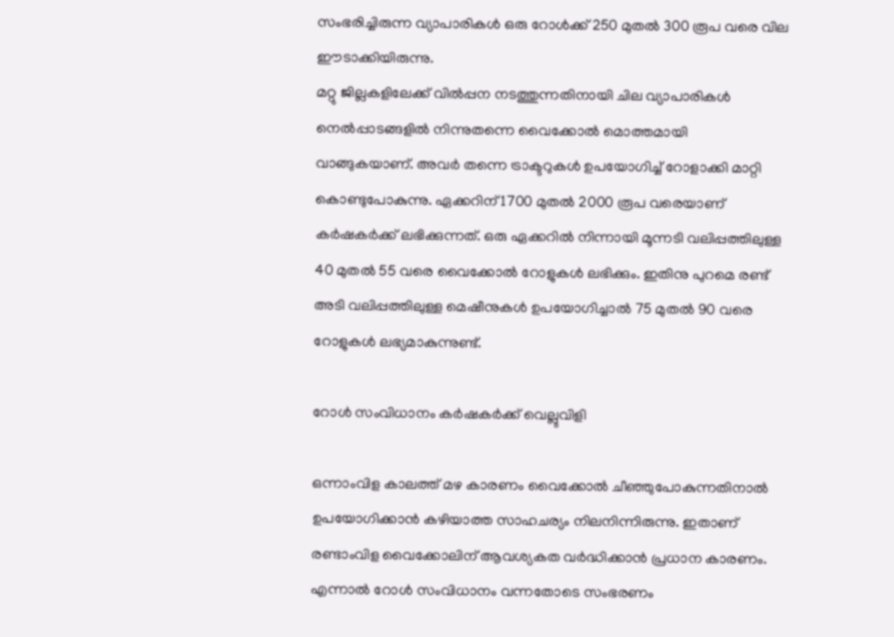സംഭരിച്ചിരുന്ന വ്യാപാരികൾ ഒരു റോൾക്ക് 250 മുതൽ 300 രൂപ വരെ വില ഈടാക്കിയിരുന്നു.
മറ്റു ജില്ലകളിലേക്ക് വിൽപ്പന നടത്തുന്നതിനായി ചില വ്യാപാരികൾ നെൽപ്പാടങ്ങളിൽ നിന്നുതന്നെ വൈക്കോൽ മൊത്തമായി വാങ്ങുകയാണ്. അവർ തന്നെ ട്രാക്ടറുകൾ ഉപയോഗിച്ച് റോളാക്കി മാറ്റി കൊണ്ടുപോകുന്നു. ഏക്കറിന് 1700 മുതൽ 2000 രൂപ വരെയാണ് കർഷകർക്ക് ലഭിക്കുന്നത്. ഒരു ഏക്കറിൽ നിന്നായി മൂന്നടി വലിപ്പത്തിലുള്ള 40 മുതൽ 55 വരെ വൈക്കോൽ റോളുകൾ ലഭിക്കും. ഇതിനു പുറമെ രണ്ട് അടി വലിപ്പത്തിലുള്ള മെഷീനുകൾ ഉപയോഗിച്ചാൽ 75 മുതൽ 90 വരെ റോളുകൾ ലഭ്യമാകുന്നുണ്ട്.

റോൾ സംവിധാനം കർഷകർക്ക് വെല്ലുവിളി

ഒന്നാംവിള കാലത്ത് മഴ കാരണം വൈക്കോൽ ചീഞ്ഞുപോകുന്നതിനാൽ ഉപയോഗിക്കാൻ കഴിയാത്ത സാഹചര്യം നിലനിന്നിരുന്നു. ഇതാണ് രണ്ടാംവിള വൈക്കോലിന് ആവശ്യകത വർദ്ധിക്കാൻ പ്രധാന കാരണം. എന്നാൽ റോൾ സംവിധാനം വന്നതോടെ സംഭരണം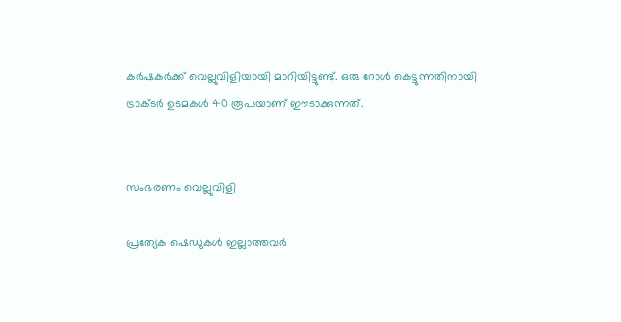കർഷകർക്ക് വെല്ലുവിളിയായി മാറിയിട്ടുണ്ട്. ഒരു റോൾ കെട്ടുന്നതിനായി ട്രാക്ടർ ഉടമകൾ 40 രൂപയാണ് ഈടാക്കുന്നത്.


സംഭരണം വെല്ലുവിളി

പ്രത്യേക ഷെഡുകൾ ഇല്ലാത്തവർ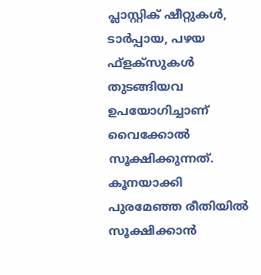പ്ലാസ്റ്റിക് ഷീറ്റുകൾ, ടാർപ്പായ, പഴയ ഫ്‌ളക്‌സുകൾ തുടങ്ങിയവ ഉപയോഗിച്ചാണ് വൈക്കോൽ സൂക്ഷിക്കുന്നത്. കൂനയാക്കി പുരമേഞ്ഞ രീതിയിൽ സൂക്ഷിക്കാൻ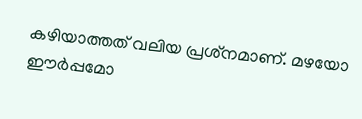കഴിയാത്തത് വലിയ പ്രശ്‌നമാണ്. മഴയോ ഈർപ്പമോ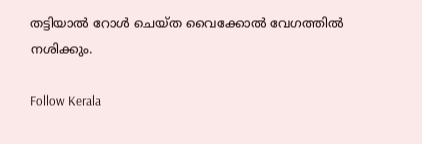തട്ടിയാൽ റോൾ ചെയ്ത വൈക്കോൽ വേഗത്തിൽ നശിക്കും.

Follow Kerala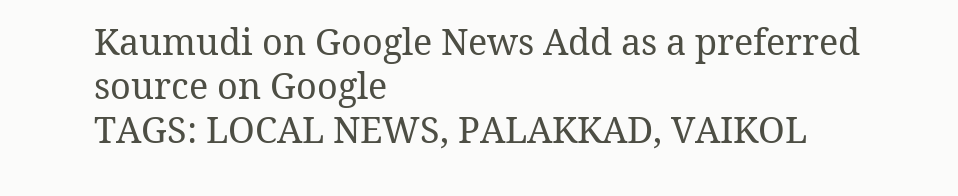Kaumudi on Google News Add as a preferred source on Google
TAGS: LOCAL NEWS, PALAKKAD, VAIKOL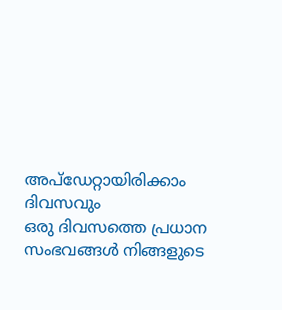അപ്ഡേറ്റായിരിക്കാം ദിവസവും
ഒരു ദിവസത്തെ പ്രധാന സംഭവങ്ങൾ നിങ്ങളുടെ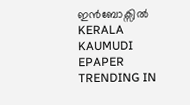ഇൻബോക്സിൽ
KERALA KAUMUDI EPAPER
TRENDING IN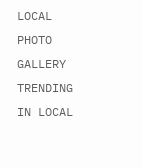LOCAL
PHOTO GALLERY
TRENDING IN LOCAL